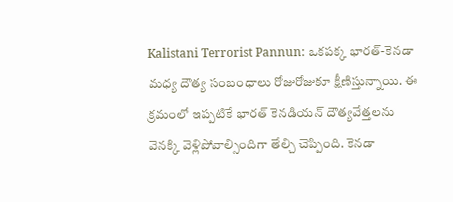Kalistani Terrorist Pannun: ఒకపక్క భారత్-కెనడా మధ్య దౌత్య సంబంధాలు రోజురోజుకూ క్షీణిస్తున్నాయి. ఈ క్రమంలో ఇప్పటికే భారత్ కెనడియన్ దౌత్యవేత్తలను వెనక్కి వెళ్లిపోవాల్సిందిగా తేల్చి చెప్పింది. కెనడా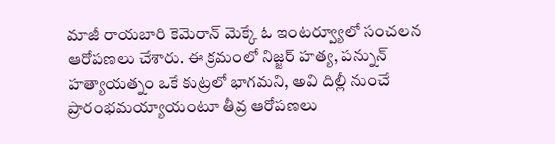మాజీ రాయబారి కెమెరాన్ మెక్కే ఓ ఇంటర్వ్యూలో సంచలన ఆరోపణలు చేశారు. ఈ క్రమంలో నిజ్జర్ హత్య, పన్నున్ హత్యాయత్నం ఒకే కుట్రలో భాగమని, అవి దిల్లీ నుంచే ప్రారంభమయ్యాయంటూ తీవ్ర ఆరోపణలు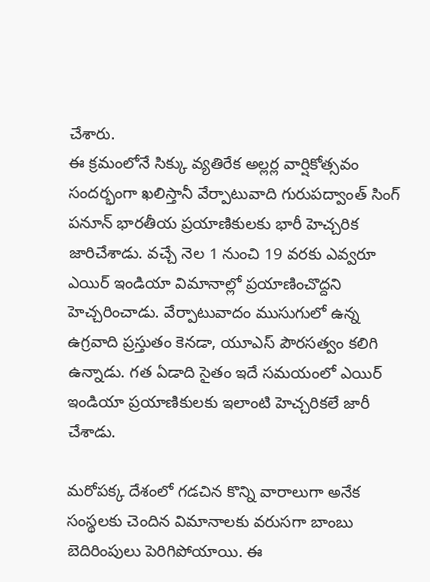చేశారు.
ఈ క్రమంలోనే సిక్కు వ్యతిరేక అల్లర్ల వార్షికోత్సవం సందర్భంగా ఖలిస్తానీ వేర్పాటువాది గురుపద్వాంత్ సింగ్ పనూన్ భారతీయ ప్రయాణికులకు భారీ హెచ్చరిక జారిచేశాడు. వచ్చే నెల 1 నుంచి 19 వరకు ఎవ్వరూ ఎయిర్ ఇండియా విమానాల్లో ప్రయాణించొద్దని హెచ్చరించాడు. వేర్పాటువాదం ముసుగులో ఉన్న ఉగ్రవాది ప్రస్తుతం కెనడా, యూఎస్ పౌరసత్వం కలిగి ఉన్నాడు. గత ఏడాది సైతం ఇదే సమయంలో ఎయిర్ ఇండియా ప్రయాణికులకు ఇలాంటి హెచ్చరికలే జారీ చేశాడు.

మరోపక్క దేశంలో గడచిన కొన్ని వారాలుగా అనేక సంస్థలకు చెందిన విమానాలకు వరుసగా బాంబు బెదిరింపులు పెరిగిపోయాయి. ఈ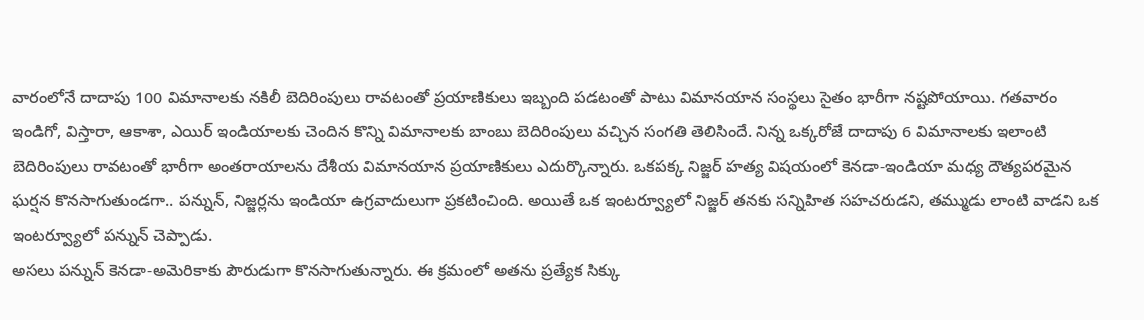వారంలోనే దాదాపు 100 విమానాలకు నకిలీ బెదిరింపులు రావటంతో ప్రయాణికులు ఇబ్బంది పడటంతో పాటు విమానయాన సంస్థలు సైతం భారీగా నష్టపోయాయి. గతవారం ఇండిగో, విస్తారా, ఆకాశా, ఎయిర్ ఇండియాలకు చెందిన కొన్ని విమానాలకు బాంబు బెదిరింపులు వచ్చిన సంగతి తెలిసిందే. నిన్న ఒక్కరోజే దాదాపు 6 విమానాలకు ఇలాంటి బెదిరింపులు రావటంతో భారీగా అంతరాయాలను దేశీయ విమానయాన ప్రయాణికులు ఎదుర్కొన్నారు. ఒకపక్క నిజ్జర్ హత్య విషయంలో కెనడా-ఇండియా మధ్య దౌత్యపరమైన ఘర్షన కొనసాగుతుండగా.. పన్నున్, నిజ్జర్లను ఇండియా ఉగ్రవాదులుగా ప్రకటించింది. అయితే ఒక ఇంటర్వ్యూలో నిజ్జర్ తనకు సన్నిహిత సహచరుడని, తమ్ముడు లాంటి వాడని ఒక ఇంటర్వ్యూలో పన్నున్ చెప్పాడు.
అసలు పన్నున్ కెనడా-అమెరికాకు పౌరుడుగా కొనసాగుతున్నారు. ఈ క్రమంలో అతను ప్రత్యేక సిక్కు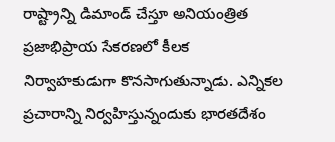రాష్ట్రాన్ని డిమాండ్ చేస్తూ అనియంత్రిత ప్రజాభిప్రాయ సేకరణలో కీలక నిర్వాహకుడుగా కొనసాగుతున్నాడు. ఎన్నికల ప్రచారాన్ని నిర్వహిస్తున్నందుకు భారతదేశం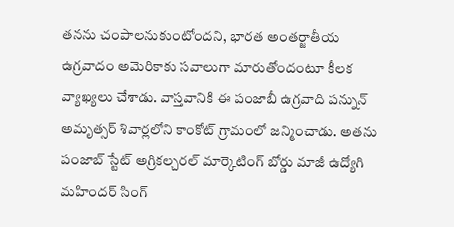తనను చంపాలనుకుంటోందని, భారత అంతర్జాతీయ ఉగ్రవాదం అమెరికాకు సవాలుగా మారుతోందంటూ కీలక వ్యాఖ్యలు చేశాడు. వాస్తవానికి ఈ పంజాబీ ఉగ్రవాది పన్నున్ అమృత్సర్ శివార్లలోని కాంకోట్ గ్రామంలో జన్మించాడు. అతను పంజాబ్ స్టేట్ అగ్రికల్చరల్ మార్కెటింగ్ బోర్డు మాజీ ఉద్యోగి మహిందర్ సింగ్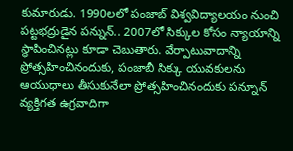కుమారుడు. 1990లలో పంజాబ్ విశ్వవిద్యాలయం నుంచి పట్టభద్రుడైన పన్నున్.. 2007లో సిక్కుల కోసం న్యాయాన్ని స్థాపించినట్లు కూడా చెబుతారు. వేర్పాటువాదాన్ని ప్రోత్సహించినందుకు, పంజాబీ సిక్కు యువకులను ఆయుధాలు తీసుకునేలా ప్రోత్సహించినందుకు పన్నూన్ వ్యక్తిగత ఉగ్రవాదిగా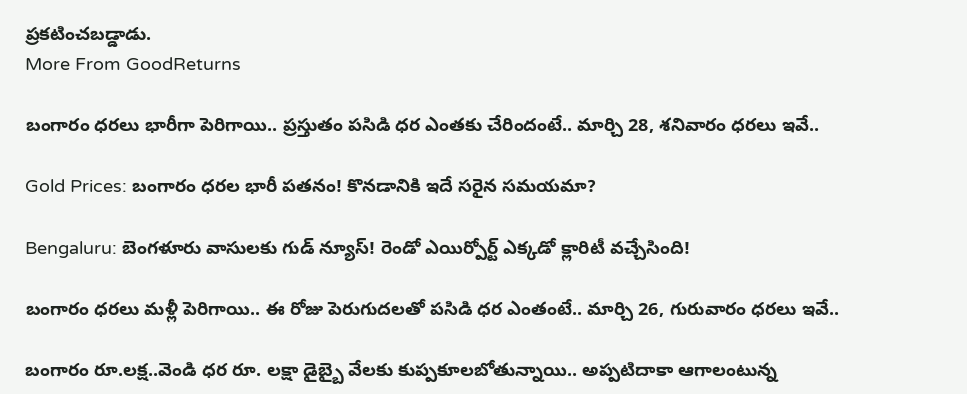ప్రకటించబడ్డాడు.
More From GoodReturns

బంగారం ధరలు భారీగా పెరిగాయి.. ప్రస్తుతం పసిడి ధర ఎంతకు చేరిందంటే.. మార్చి 28, శనివారం ధరలు ఇవే..

Gold Prices: బంగారం ధరల భారీ పతనం! కొనడానికి ఇదే సరైన సమయమా?

Bengaluru: బెంగళూరు వాసులకు గుడ్ న్యూస్! రెండో ఎయిర్పోర్ట్ ఎక్కడో క్లారిటీ వచ్చేసింది!

బంగారం ధరలు మళ్లీ పెరిగాయి.. ఈ రోజు పెరుగుదలతో పసిడి ధర ఎంతంటే.. మార్చి 26, గురువారం ధరలు ఇవే..

బంగారం రూ.లక్ష..వెండి ధర రూ. లక్షా డైబ్బై వేలకు కుప్పకూలబోతున్నాయి.. అప్పటిదాకా ఆగాలంటున్న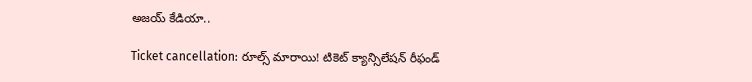అజయ్ కేడియా..

Ticket cancellation: రూల్స్ మారాయి! టికెట్ క్యాన్సిలేషన్ రీఫండ్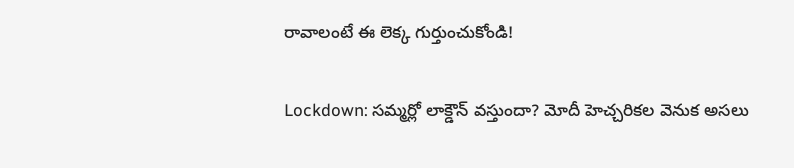రావాలంటే ఈ లెక్క గుర్తుంచుకోండి!

Lockdown: సమ్మర్లో లాక్డౌన్ వస్తుందా? మోదీ హెచ్చరికల వెనుక అసలు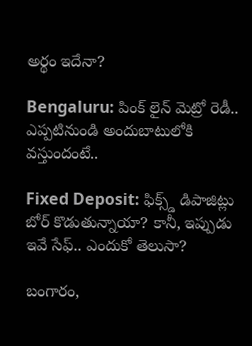అర్థం ఇదేనా?

Bengaluru: పింక్ లైన్ మెట్రో రెడీ.. ఎప్పటినుండి అందుబాటులోకి వస్తుందంటే..

Fixed Deposit: ఫిక్స్డ్ డిపాజిట్లు బోర్ కొడుతున్నాయా? కానీ, ఇప్పుడు ఇవే సేఫ్.. ఎందుకో తెలుసా?

బంగారం,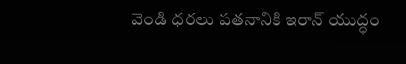వెండి ధరలు పతనానికి ఇరాన్ యుద్ధం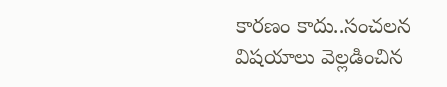కారణం కాదు..సంచలన విషయాలు వెల్లడించిన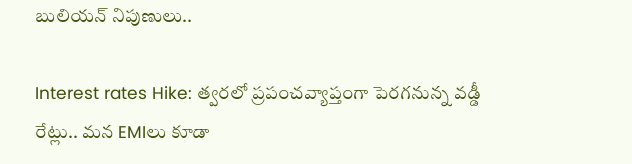బులియన్ నిపుణులు..

Interest rates Hike: త్వరలో ప్రపంచవ్యాప్తంగా పెరగనున్న వడ్డీ రేట్లు.. మన EMIలు కూడా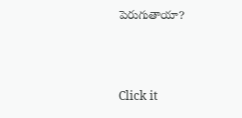పెరుగుతాయా?



Click it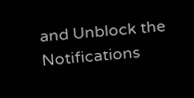and Unblock the Notifications